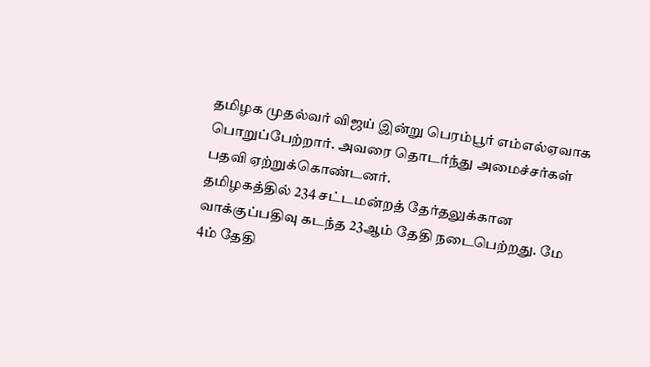தமிழக முதல்வர் விஜய் இன்று பெரம்பூர் எம்எல்ஏவாக பொறுப்பேற்றார். அவரை தொடர்ந்து அமைச்சர்கள் பதவி ஏற்றுக்கொண்டனர்.
தமிழகத்தில் 234 சட்டமன்றத் தேர்தலுக்கான வாக்குப்பதிவு கடந்த 23ஆம் தேதி நடைபெற்றது. மே 4ம் தேதி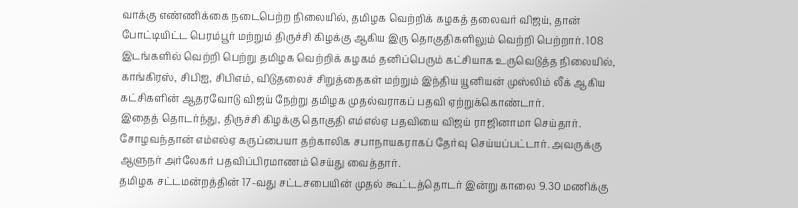வாக்கு எண்ணிக்கை நடைபெற்ற நிலையில், தமிழக வெற்றிக் கழகத் தலைவர் விஜய், தான் போட்டியிட்ட பெரம்பூர் மற்றும் திருச்சி கிழக்கு ஆகிய இரு தொகுதிகளிலும் வெற்றி பெற்றார். 108 இடங்களில் வெற்றி பெற்று தமிழக வெற்றிக் கழகம் தனிப்பெரும் கட்சியாக உருவெடுத்த நிலையில், காங்கிரஸ், சிபிஐ, சிபிஎம், விடுதலைச் சிறுத்தைகள் மற்றும் இந்திய யூனியன் முஸ்லிம் லீக் ஆகிய கட்சிகளின் ஆதரவோடு விஜய் நேற்று தமிழக முதல்வராகப் பதவி ஏற்றுக்கொண்டார்.
இதைத் தொடர்ந்து, திருச்சி கிழக்கு தொகுதி எம்எல்ஏ பதவியை விஜய் ராஜினாமா செய்தார். சோழவந்தான் எம்எல்ஏ கருப்பையா தற்காலிக சபாநாயகராகப் தேர்வு செய்யப்பட்டார். அவருக்கு ஆளுநர் அர்லேகர் பதவிப்பிரமாணம் செய்து வைத்தார்.
தமிழக சட்டமன்றத்தின் 17-வது சட்டசபையின் முதல் கூட்டத்தொடர் இன்று காலை 9.30 மணிக்கு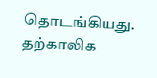தொடங்கியது. தற்காலிக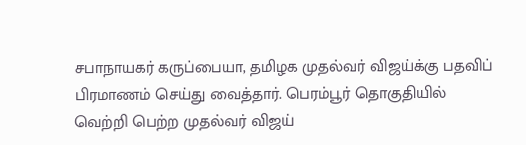சபாநாயகர் கருப்பையா, தமிழக முதல்வர் விஜய்க்கு பதவிப் பிரமாணம் செய்து வைத்தார். பெரம்பூர் தொகுதியில் வெற்றி பெற்ற முதல்வர் விஜய்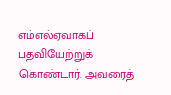எம்எல்ஏவாகப் பதவியேற்றுக் கொண்டார். அவரைத்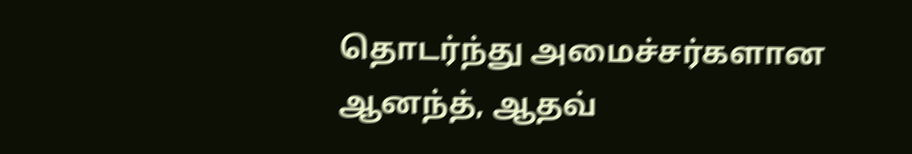தொடர்ந்து அமைச்சர்களான ஆனந்த், ஆதவ்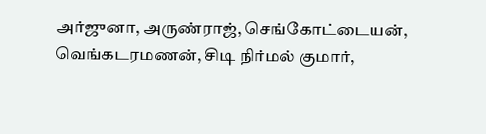அர்ஜுனா, அருண்ராஜ், செங்கோட்டையன், வெங்கடரமணன், சிடி நிர்மல் குமார்,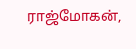ராஜ்மோகன்,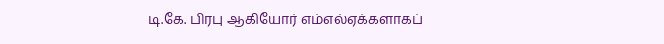டி.கே. பிரபு ஆகியோர் எம்எல்ஏக்களாகப்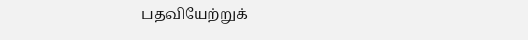பதவியேற்றுக்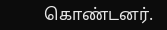கொண்டனர்.